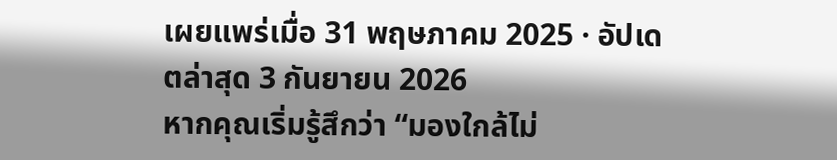เผยแพร่เมื่อ 31 พฤษภาคม 2025 · อัปเดตล่าสุด 3 กันยายน 2026
หากคุณเริ่มรู้สึกว่า “มองใกล้ไม่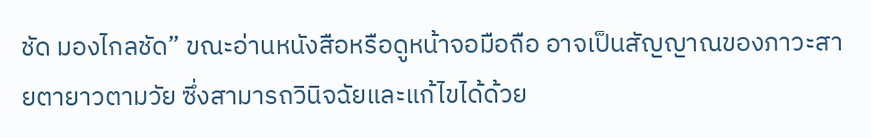ชัด มองไกลชัด” ขณะอ่านหนังสือหรือดูหน้าจอมือถือ อาจเป็นสัญญาณของภาวะสายตายาวตามวัย ซึ่งสามารถวินิจฉัยและแก้ไขได้ด้วย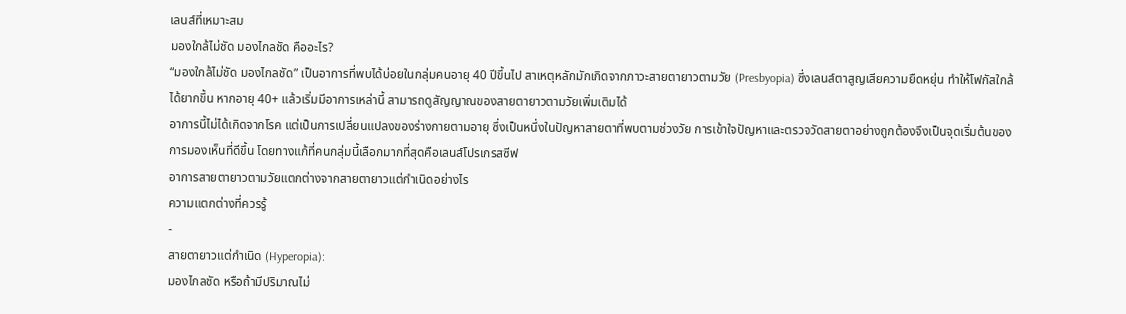เลนส์ที่เหมาะสม
มองใกล้ไม่ชัด มองไกลชัด คืออะไร?
“มองใกล้ไม่ชัด มองไกลชัด” เป็นอาการที่พบได้บ่อยในกลุ่มคนอายุ 40 ปีขึ้นไป สาเหตุหลักมักเกิดจากภาวะสายตายาวตามวัย (Presbyopia) ซึ่งเลนส์ตาสูญเสียความยืดหยุ่น ทำให้โฟกัสใกล้ได้ยากขึ้น หากอายุ 40+ แล้วเริ่มมีอาการเหล่านี้ สามารถดูสัญญาณของสายตายาวตามวัยเพิ่มเติมได้
อาการนี้ไม่ได้เกิดจากโรค แต่เป็นการเปลี่ยนแปลงของร่างกายตามอายุ ซึ่งเป็นหนึ่งในปัญหาสายตาที่พบตามช่วงวัย การเข้าใจปัญหาและตรวจวัดสายตาอย่างถูกต้องจึงเป็นจุดเริ่มต้นของการมองเห็นที่ดีขึ้น โดยทางแก้ที่คนกลุ่มนี้เลือกมากที่สุดคือเลนส์โปรเกรสซีฟ
อาการสายตายาวตามวัยแตกต่างจากสายตายาวแต่กำเนิดอย่างไร
ความแตกต่างที่ควรรู้
-
สายตายาวแต่กำเนิด (Hyperopia):
มองไกลชัด หรือถ้ามีปริมาณไม่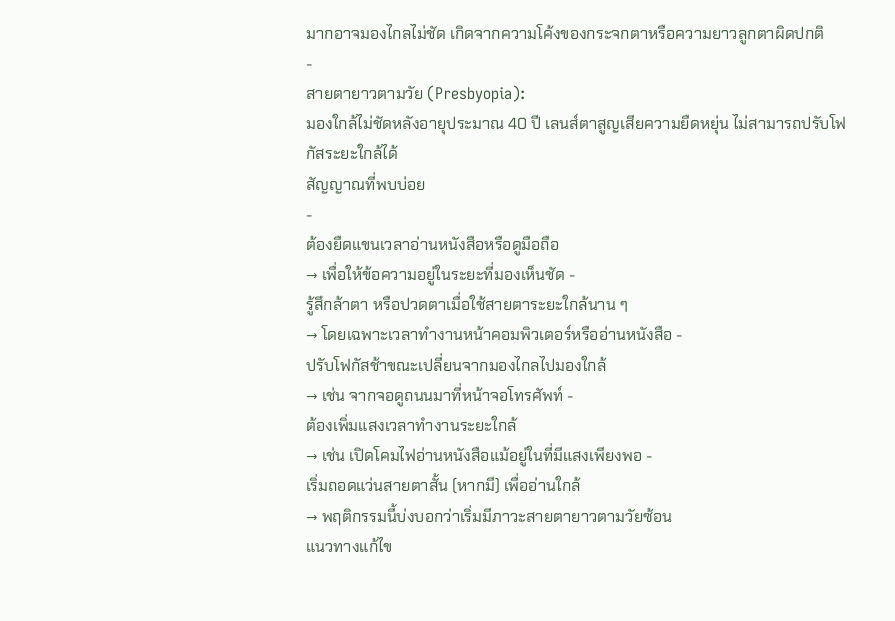มากอาจมองไกลไม่ชัด เกิดจากความโค้งของกระจกตาหรือความยาวลูกตาผิดปกติ
-
สายตายาวตามวัย (Presbyopia):
มองใกล้ไม่ชัดหลังอายุประมาณ 40 ปี เลนส์ตาสูญเสียความยืดหยุ่น ไม่สามารถปรับโฟกัสระยะใกล้ได้
สัญญาณที่พบบ่อย
-
ต้องยืดแขนเวลาอ่านหนังสือหรือดูมือถือ
→ เพื่อให้ข้อความอยู่ในระยะที่มองเห็นชัด -
รู้สึกล้าตา หรือปวดตาเมื่อใช้สายตาระยะใกล้นาน ๆ
→ โดยเฉพาะเวลาทำงานหน้าคอมพิวเตอร์หรืออ่านหนังสือ -
ปรับโฟกัสช้าขณะเปลี่ยนจากมองไกลไปมองใกล้
→ เช่น จากจอดูถนนมาที่หน้าจอโทรศัพท์ -
ต้องเพิ่มแสงเวลาทำงานระยะใกล้
→ เช่น เปิดโคมไฟอ่านหนังสือแม้อยู่ในที่มีแสงเพียงพอ -
เริ่มถอดแว่นสายตาสั้น (หากมี) เพื่ออ่านใกล้
→ พฤติกรรมนี้บ่งบอกว่าเริ่มมีภาวะสายตายาวตามวัยซ้อน
แนวทางแก้ไข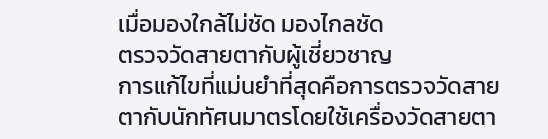เมื่อมองใกล้ไม่ชัด มองไกลชัด
ตรวจวัดสายตากับผู้เชี่ยวชาญ
การแก้ไขที่แม่นยำที่สุดคือการตรวจวัดสายตากับนักทัศนมาตรโดยใช้เครื่องวัดสายตา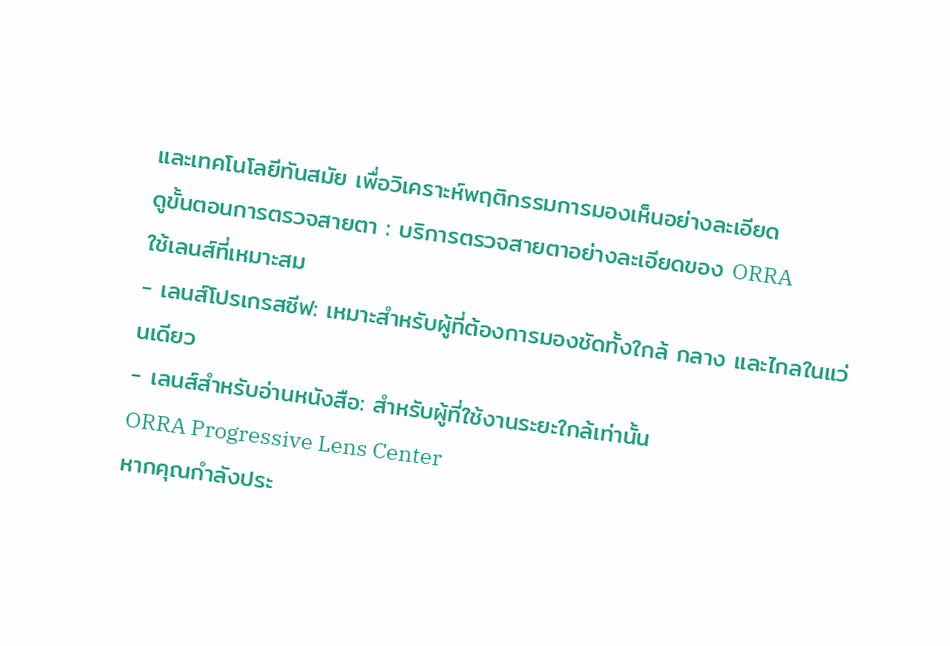และเทคโนโลยีทันสมัย เพื่อวิเคราะห์พฤติกรรมการมองเห็นอย่างละเอียด
ดูขั้นตอนการตรวจสายตา : บริการตรวจสายตาอย่างละเอียดของ ORRA
ใช้เลนส์ที่เหมาะสม
- เลนส์โปรเกรสซีฟ: เหมาะสำหรับผู้ที่ต้องการมองชัดทั้งใกล้ กลาง และไกลในแว่นเดียว
- เลนส์สำหรับอ่านหนังสือ: สำหรับผู้ที่ใช้งานระยะใกล้เท่านั้น
ORRA Progressive Lens Center
หากคุณกำลังประ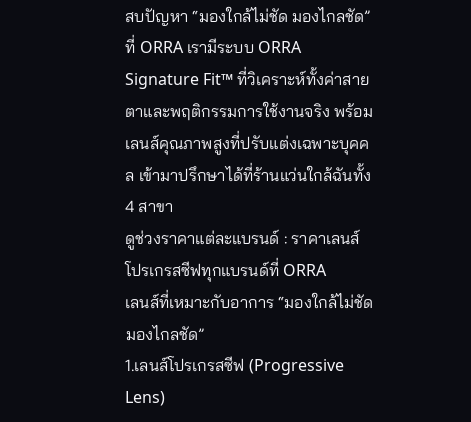สบปัญหา “มองใกล้ไม่ชัด มองไกลชัด” ที่ ORRA เรามีระบบ ORRA Signature Fit™ ที่วิเคราะห์ทั้งค่าสายตาและพฤติกรรมการใช้งานจริง พร้อมเลนส์คุณภาพสูงที่ปรับแต่งเฉพาะบุคคล เข้ามาปรึกษาได้ที่ร้านแว่นใกล้ฉันทั้ง 4 สาขา
ดูช่วงราคาแต่ละแบรนด์ : ราคาเลนส์โปรเกรสซีฟทุกแบรนด์ที่ ORRA
เลนส์ที่เหมาะกับอาการ “มองใกล้ไม่ชัด มองไกลชัด”
1.เลนส์โปรเกรสซีฟ (Progressive Lens)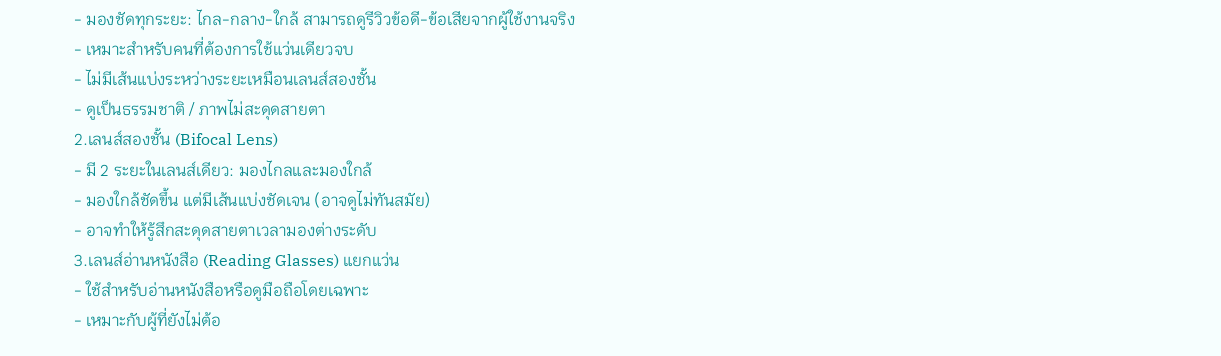- มองชัดทุกระยะ: ไกล-กลาง-ใกล้ สามารถดูรีวิวข้อดี-ข้อเสียจากผู้ใช้งานจริง
- เหมาะสำหรับคนที่ต้องการใช้แว่นเดียวจบ
- ไม่มีเส้นแบ่งระหว่างระยะเหมือนเลนส์สองชั้น
- ดูเป็นธรรมชาติ / ภาพไม่สะดุดสายตา
2.เลนส์สองชั้น (Bifocal Lens)
- มี 2 ระยะในเลนส์เดียว: มองไกลและมองใกล้
- มองใกล้ชัดขึ้น แต่มีเส้นแบ่งชัดเจน (อาจดูไม่ทันสมัย)
- อาจทำให้รู้สึกสะดุดสายตาเวลามองต่างระดับ
3.เลนส์อ่านหนังสือ (Reading Glasses) แยกแว่น
- ใช้สำหรับอ่านหนังสือหรือดูมือถือโดยเฉพาะ
- เหมาะกับผู้ที่ยังไม่ต้อ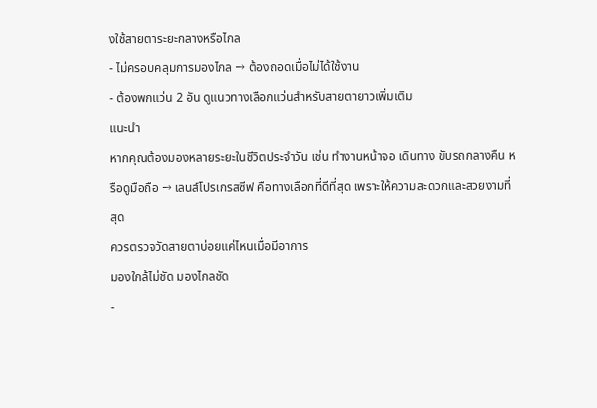งใช้สายตาระยะกลางหรือไกล
- ไม่ครอบคลุมการมองไกล → ต้องถอดเมื่อไม่ได้ใช้งาน
- ต้องพกแว่น 2 อัน ดูแนวทางเลือกแว่นสำหรับสายตายาวเพิ่มเติม
แนะนำ
หากคุณต้องมองหลายระยะในชีวิตประจำวัน เช่น ทำงานหน้าจอ เดินทาง ขับรถกลางคืน หรือดูมือถือ → เลนส์โปรเกรสซีฟ คือทางเลือกที่ดีที่สุด เพราะให้ความสะดวกและสวยงามที่สุด
ควรตรวจวัดสายตาบ่อยแค่ไหนเมื่อมีอาการ
มองใกล้ไม่ชัด มองไกลชัด
-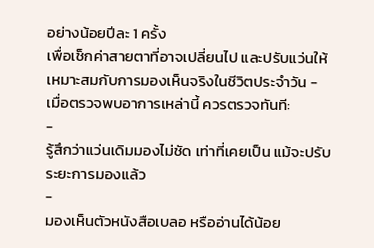อย่างน้อยปีละ 1 ครั้ง
เพื่อเช็กค่าสายตาที่อาจเปลี่ยนไป และปรับแว่นให้เหมาะสมกับการมองเห็นจริงในชีวิตประจำวัน -
เมื่อตรวจพบอาการเหล่านี้ ควรตรวจทันที:
-
รู้สึกว่าแว่นเดิมมองไม่ชัด เท่าที่เคยเป็น แม้จะปรับระยะการมองแล้ว
-
มองเห็นตัวหนังสือเบลอ หรืออ่านได้น้อย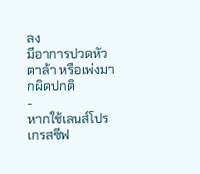ลง
มีอาการปวดหัว ตาล้า หรือเพ่งมากผิดปกติ
-
หากใช้เลนส์โปรเกรสซีฟ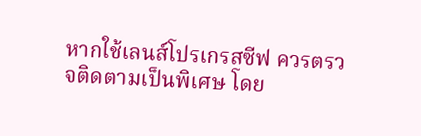หากใช้เลนส์โปรเกรสซีฟ ควรตรวจติดตามเป็นพิเศษ โดย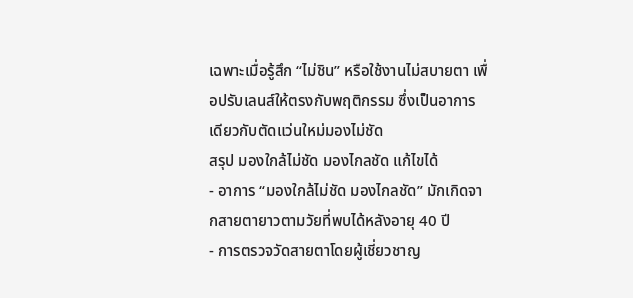เฉพาะเมื่อรู้สึก “ไม่ชิน” หรือใช้งานไม่สบายตา เพื่อปรับเลนส์ให้ตรงกับพฤติกรรม ซึ่งเป็นอาการเดียวกับตัดแว่นใหม่มองไม่ชัด
สรุป มองใกล้ไม่ชัด มองไกลชัด แก้ไขได้
- อาการ “มองใกล้ไม่ชัด มองไกลชัด” มักเกิดจากสายตายาวตามวัยที่พบได้หลังอายุ 40 ปี
- การตรวจวัดสายตาโดยผู้เชี่ยวชาญ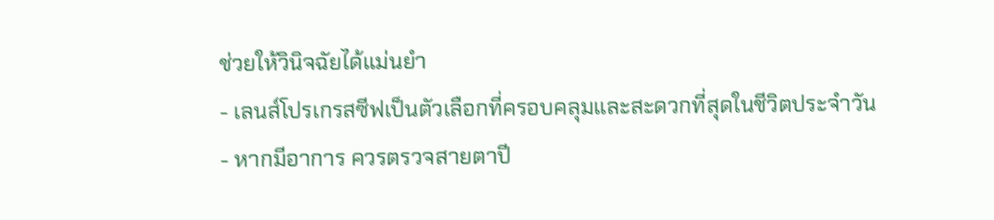ช่วยให้วินิจฉัยได้แม่นยำ
- เลนส์โปรเกรสซีฟเป็นตัวเลือกที่ครอบคลุมและสะดวกที่สุดในชีวิตประจำวัน
- หากมีอาการ ควรตรวจสายตาปี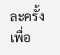ละครั้ง เพื่อ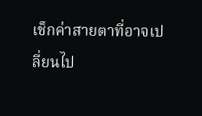เช็กค่าสายตาที่อาจเปลี่ยนไป